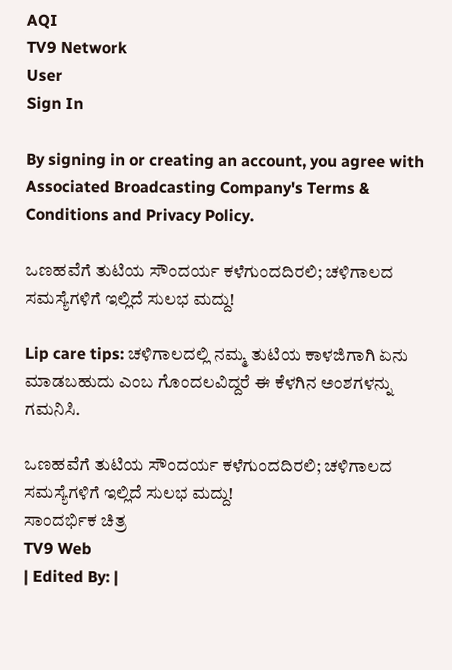AQI
TV9 Network
User
Sign In

By signing in or creating an account, you agree with Associated Broadcasting Company's Terms & Conditions and Privacy Policy.

ಒಣಹವೆಗೆ ತುಟಿಯ ಸೌಂದರ್ಯ ಕಳೆಗುಂದದಿರಲಿ; ಚಳಿಗಾಲದ ಸಮಸ್ಯೆಗಳಿಗೆ ಇಲ್ಲಿದೆ ಸುಲಭ ಮದ್ದು!

Lip care tips: ಚಳಿಗಾಲದಲ್ಲಿ ನಮ್ಮ ತುಟಿಯ ಕಾಳಜಿಗಾಗಿ ಏನು ಮಾಡಬಹುದು ಎಂಬ ಗೊಂದಲವಿದ್ದರೆ ಈ ಕೆಳಗಿನ ಅಂಶಗಳನ್ನು ಗಮನಿಸಿ.

ಒಣಹವೆಗೆ ತುಟಿಯ ಸೌಂದರ್ಯ ಕಳೆಗುಂದದಿರಲಿ; ಚಳಿಗಾಲದ ಸಮಸ್ಯೆಗಳಿಗೆ ಇಲ್ಲಿದೆ ಸುಲಭ ಮದ್ದು!
ಸಾಂದರ್ಭಿಕ ಚಿತ್ರ
TV9 Web
| Edited By: |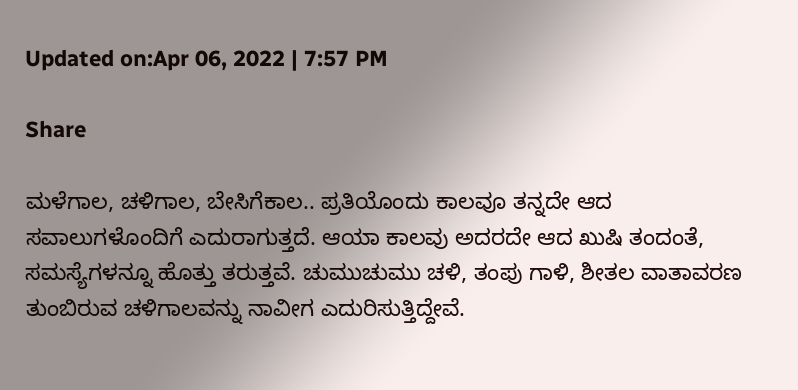Updated on:Apr 06, 2022 | 7:57 PM

Share

ಮಳೆಗಾಲ, ಚಳಿಗಾಲ, ಬೇಸಿಗೆಕಾಲ.. ಪ್ರತಿಯೊಂದು ಕಾಲವೂ ತನ್ನದೇ ಆದ ಸವಾಲುಗಳೊಂದಿಗೆ ಎದುರಾಗುತ್ತದೆ. ಆಯಾ ಕಾಲವು ಅದರದೇ ಆದ ಖುಷಿ ತಂದಂತೆ, ಸಮಸ್ಯೆಗಳನ್ನೂ ಹೊತ್ತು ತರುತ್ತವೆ. ಚುಮುಚುಮು ಚಳಿ, ತಂಪು ಗಾಳಿ, ಶೀತಲ ವಾತಾವರಣ ತುಂಬಿರುವ ಚಳಿಗಾಲವನ್ನು ನಾವೀಗ ಎದುರಿಸುತ್ತಿದ್ದೇವೆ.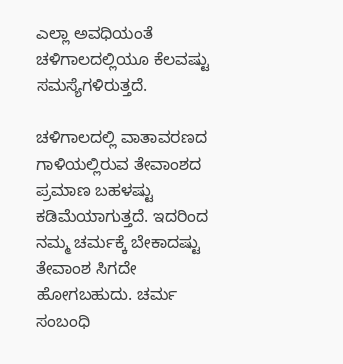ಎಲ್ಲಾ ಅವಧಿಯಂತೆ ಚಳಿಗಾಲದಲ್ಲಿಯೂ ಕೆಲವಷ್ಟು ಸಮಸ್ಯೆಗಳಿರುತ್ತದೆ.

ಚಳಿಗಾಲದಲ್ಲಿ ವಾತಾವರಣದ ಗಾಳಿಯಲ್ಲಿರುವ ತೇವಾಂಶದ ಪ್ರಮಾಣ ಬಹಳಷ್ಟು ಕಡಿಮೆಯಾಗುತ್ತದೆ. ಇದರಿಂದ ನಮ್ಮ ಚರ್ಮಕ್ಕೆ ಬೇಕಾದಷ್ಟು ತೇವಾಂಶ ಸಿಗದೇ ಹೋಗಬಹುದು. ಚರ್ಮ ಸಂಬಂಧಿ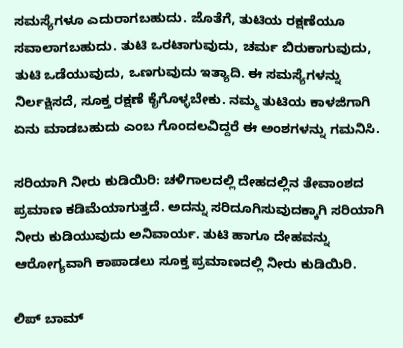ಸಮಸ್ಯೆಗಳೂ ಎದುರಾಗಬಹುದು. ಜೊತೆಗೆ, ತುಟಿಯ ರಕ್ಷಣೆಯೂ ಸವಾಲಾಗಬಹುದು. ತುಟಿ ಒರಟಾಗುವುದು, ಚರ್ಮ ಬಿರುಕಾಗುವುದು, ತುಟಿ ಒಡೆಯುವುದು, ಒಣಗುವುದು ಇತ್ಯಾದಿ. ಈ ಸಮಸ್ಯೆಗಳನ್ನು ನಿರ್ಲಕ್ಷಿಸದೆ, ಸೂಕ್ತ ರಕ್ಷಣೆ ಕೈಗೊಳ್ಳಬೇಕು. ನಮ್ಮ ತುಟಿಯ ಕಾಳಜಿಗಾಗಿ ಏನು ಮಾಡಬಹುದು ಎಂಬ ಗೊಂದಲವಿದ್ದರೆ ಈ ಅಂಶಗಳನ್ನು ಗಮನಿಸಿ.

ಸರಿಯಾಗಿ ನೀರು ಕುಡಿಯಿರಿ: ಚಳಿಗಾಲದಲ್ಲಿ ದೇಹದಲ್ಲಿನ ತೇವಾಂಶದ ಪ್ರಮಾಣ ಕಡಿಮೆಯಾಗುತ್ತದೆ. ಅದನ್ನು ಸರಿದೂಗಿಸುವುದಕ್ಕಾಗಿ ಸರಿಯಾಗಿ ನೀರು ಕುಡಿಯುವುದು ಅನಿವಾರ್ಯ. ತುಟಿ ಹಾಗೂ ದೇಹವನ್ನು ಆರೋಗ್ಯವಾಗಿ ಕಾಪಾಡಲು ಸೂಕ್ತ ಪ್ರಮಾಣದಲ್ಲಿ ನೀರು ಕುಡಿಯಿರಿ.

ಲಿಪ್ ಬಾಮ್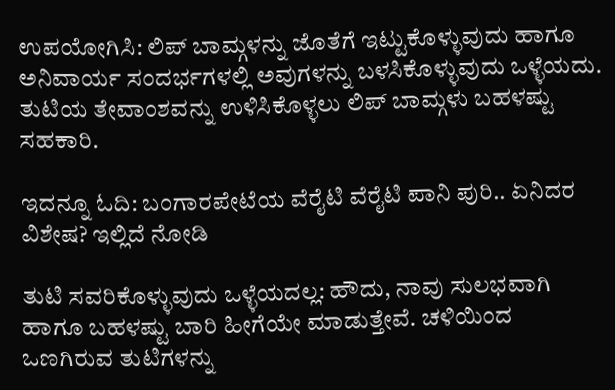ಉಪಯೋಗಿಸಿ: ಲಿಪ್ ಬಾಮ್ಗಳನ್ನು ಜೊತೆಗೆ ಇಟ್ಟುಕೊಳ್ಳುವುದು ಹಾಗೂ ಅನಿವಾರ್ಯ ಸಂದರ್ಭಗಳಲ್ಲಿ ಅವುಗಳನ್ನು ಬಳಸಿಕೊಳ್ಳುವುದು ಒಳ್ಳೆಯದು. ತುಟಿಯ ತೇವಾಂಶವನ್ನು ಉಳಿಸಿಕೊಳ್ಳಲು ಲಿಪ್ ಬಾಮ್ಗಳು ಬಹಳಷ್ಟು ಸಹಕಾರಿ.

ಇದನ್ನೂ ಓದಿ: ಬಂಗಾರಪೇಟೆಯ ವೆರೈಟಿ ವೆರೈಟಿ ಪಾನಿ ಪುರಿ.. ಏನಿದರ ವಿಶೇಷ? ಇಲ್ಲಿದೆ ನೋಡಿ

ತುಟಿ ಸವರಿಕೊಳ್ಳುವುದು ಒಳ್ಳೆಯದಲ್ಲ: ಹೌದು, ನಾವು ಸುಲಭವಾಗಿ ಹಾಗೂ ಬಹಳಷ್ಟು ಬಾರಿ ಹೀಗೆಯೇ ಮಾಡುತ್ತೇವೆ. ಚಳಿಯಿಂದ ಒಣಗಿರುವ ತುಟಿಗಳನ್ನು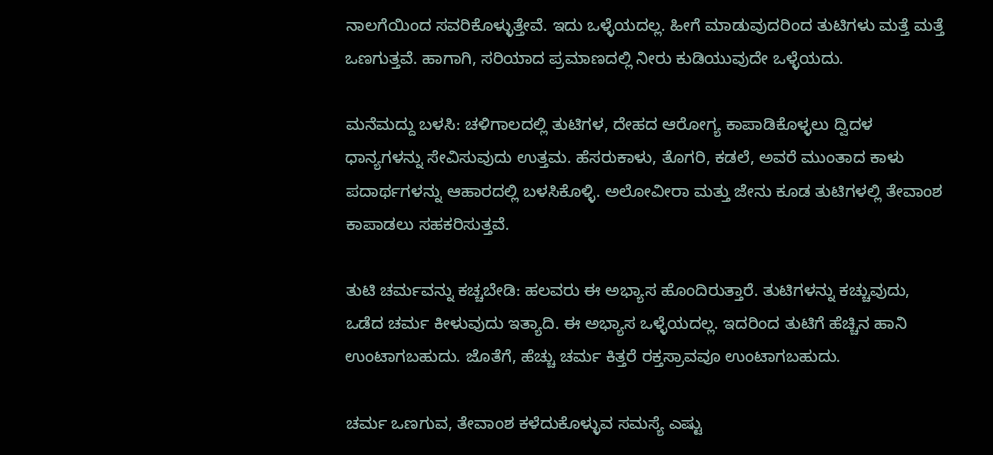ನಾಲಗೆಯಿಂದ ಸವರಿಕೊಳ್ಳುತ್ತೇವೆ. ಇದು ಒಳ್ಳೆಯದಲ್ಲ. ಹೀಗೆ ಮಾಡುವುದರಿಂದ ತುಟಿಗಳು ಮತ್ತೆ ಮತ್ತೆ ಒಣಗುತ್ತವೆ. ಹಾಗಾಗಿ, ಸರಿಯಾದ ಪ್ರಮಾಣದಲ್ಲಿ ನೀರು ಕುಡಿಯುವುದೇ ಒಳ್ಳೆಯದು.

ಮನೆಮದ್ದು ಬಳಸಿ: ಚಳಿಗಾಲದಲ್ಲಿ ತುಟಿಗಳ, ದೇಹದ ಆರೋಗ್ಯ ಕಾಪಾಡಿಕೊಳ್ಳಲು ದ್ವಿದಳ ಧಾನ್ಯಗಳನ್ನು ಸೇವಿಸುವುದು ಉತ್ತಮ. ಹೆಸರುಕಾಳು, ತೊಗರಿ, ಕಡಲೆ, ಅವರೆ ಮುಂತಾದ ಕಾಳು ಪದಾರ್ಥಗಳನ್ನು ಆಹಾರದಲ್ಲಿ ಬಳಸಿಕೊಳ್ಳಿ. ಅಲೋವೀರಾ ಮತ್ತು ಜೇನು ಕೂಡ ತುಟಿಗಳಲ್ಲಿ ತೇವಾಂಶ ಕಾಪಾಡಲು ಸಹಕರಿಸುತ್ತವೆ.

ತುಟಿ ಚರ್ಮವನ್ನು ಕಚ್ಚಬೇಡಿ: ಹಲವರು ಈ ಅಭ್ಯಾಸ ಹೊಂದಿರುತ್ತಾರೆ. ತುಟಿಗಳನ್ನು ಕಚ್ಚುವುದು, ಒಡೆದ ಚರ್ಮ ಕೀಳುವುದು ಇತ್ಯಾದಿ. ಈ ಅಭ್ಯಾಸ ಒಳ್ಳೆಯದಲ್ಲ. ಇದರಿಂದ ತುಟಿಗೆ ಹೆಚ್ಚಿನ ಹಾನಿ ಉಂಟಾಗಬಹುದು. ಜೊತೆಗೆ, ಹೆಚ್ಚು ಚರ್ಮ ಕಿತ್ತರೆ ರಕ್ತಸ್ರಾವವೂ ಉಂಟಾಗಬಹುದು.

ಚರ್ಮ ಒಣಗುವ, ತೇವಾಂಶ ಕಳೆದುಕೊಳ್ಳುವ ಸಮಸ್ಯೆ ಎಷ್ಟು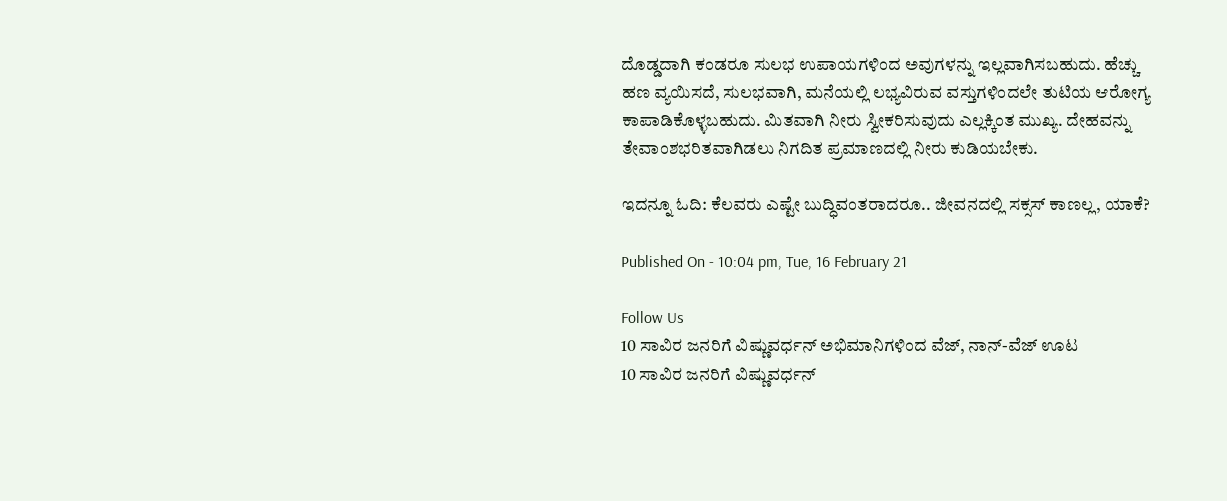ದೊಡ್ಡದಾಗಿ ಕಂಡರೂ ಸುಲಭ ಉಪಾಯಗಳಿಂದ ಅವುಗಳನ್ನು ಇಲ್ಲವಾಗಿಸಬಹುದು. ಹೆಚ್ಚು ಹಣ ವ್ಯಯಿಸದೆ, ಸುಲಭವಾಗಿ, ಮನೆಯಲ್ಲಿ ಲಭ್ಯವಿರುವ ವಸ್ತುಗಳಿಂದಲೇ ತುಟಿಯ ಆರೋಗ್ಯ ಕಾಪಾಡಿಕೊಳ್ಳಬಹುದು. ಮಿತವಾಗಿ ನೀರು ಸ್ವೀಕರಿಸುವುದು ಎಲ್ಲಕ್ಕಿಂತ ಮುಖ್ಯ. ದೇಹವನ್ನು ತೇವಾಂಶಭರಿತವಾಗಿಡಲು ನಿಗದಿತ ಪ್ರಮಾಣದಲ್ಲಿ ನೀರು ಕುಡಿಯಬೇಕು.

ಇದನ್ನೂ ಓದಿ: ಕೆಲವರು ಎಷ್ಟೇ ಬುದ್ಧಿವಂತರಾದರೂ.. ಜೀವನದಲ್ಲಿ ಸಕ್ಸಸ್ ಕಾಣಲ್ಲ, ಯಾಕೆ?

Published On - 10:04 pm, Tue, 16 February 21

Follow Us
10 ಸಾವಿರ ಜನರಿಗೆ ವಿಷ್ಣುವರ್ಧನ್ ಅಭಿಮಾನಿಗಳಿಂದ ವೆಜ್, ನಾನ್-ವೆಜ್ ಊಟ
10 ಸಾವಿರ ಜನರಿಗೆ ವಿಷ್ಣುವರ್ಧನ್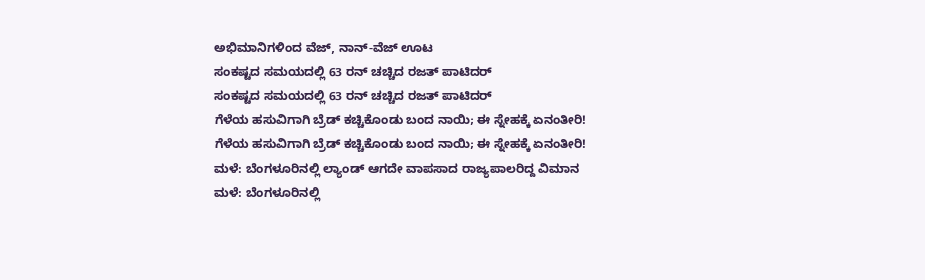ಅಭಿಮಾನಿಗಳಿಂದ ವೆಜ್, ನಾನ್-ವೆಜ್ ಊಟ
ಸಂಕಷ್ಟದ ಸಮಯದಲ್ಲಿ 63 ರನ್ ಚಚ್ಚಿದ ರಜತ್ ಪಾಟಿದರ್
ಸಂಕಷ್ಟದ ಸಮಯದಲ್ಲಿ 63 ರನ್ ಚಚ್ಚಿದ ರಜತ್ ಪಾಟಿದರ್
ಗೆಳೆಯ ಹಸುವಿಗಾಗಿ ಬ್ರೆಡ್ ಕಚ್ಚಿಕೊಂಡು ಬಂದ ನಾಯಿ; ಈ ಸ್ನೇಹಕ್ಕೆ ಏನಂತೀರಿ!
ಗೆಳೆಯ ಹಸುವಿಗಾಗಿ ಬ್ರೆಡ್ ಕಚ್ಚಿಕೊಂಡು ಬಂದ ನಾಯಿ; ಈ ಸ್ನೇಹಕ್ಕೆ ಏನಂತೀರಿ!
ಮಳೆ: ಬೆಂಗಳೂರಿನಲ್ಲಿ ಲ್ಯಾಂಡ್ ಆಗದೇ ವಾಪಸಾದ ರಾಜ್ಯಪಾಲರಿದ್ದ ವಿಮಾನ
ಮಳೆ: ಬೆಂಗಳೂರಿನಲ್ಲಿ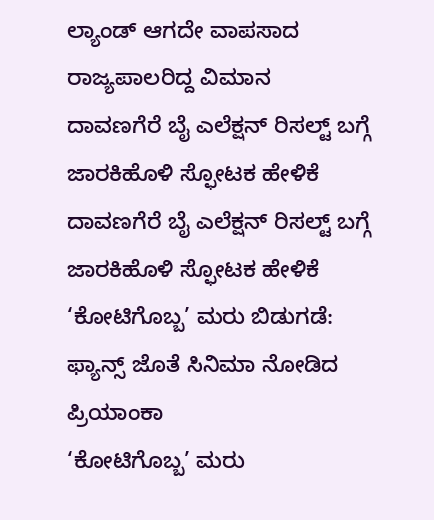ಲ್ಯಾಂಡ್ ಆಗದೇ ವಾಪಸಾದ ರಾಜ್ಯಪಾಲರಿದ್ದ ವಿಮಾನ
ದಾವಣಗೆರೆ ಬೈ ಎಲೆಕ್ಷನ್ ರಿಸಲ್ಟ್ ಬಗ್ಗೆ ಜಾರಕಿಹೊಳಿ ಸ್ಫೋಟಕ ಹೇಳಿಕೆ
ದಾವಣಗೆರೆ ಬೈ ಎಲೆಕ್ಷನ್ ರಿಸಲ್ಟ್ ಬಗ್ಗೆ ಜಾರಕಿಹೊಳಿ ಸ್ಫೋಟಕ ಹೇಳಿಕೆ
‘ಕೋಟಿಗೊಬ್ಬ’ ಮರು ಬಿಡುಗಡೆ: ಫ್ಯಾನ್ಸ್ ಜೊತೆ ಸಿನಿಮಾ ನೋಡಿದ ಪ್ರಿಯಾಂಕಾ
‘ಕೋಟಿಗೊಬ್ಬ’ ಮರು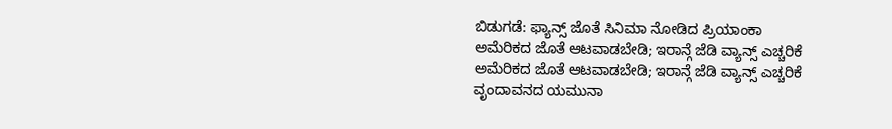ಬಿಡುಗಡೆ: ಫ್ಯಾನ್ಸ್ ಜೊತೆ ಸಿನಿಮಾ ನೋಡಿದ ಪ್ರಿಯಾಂಕಾ
ಅಮೆರಿಕದ ಜೊತೆ ಆಟವಾಡಬೇಡಿ; ಇರಾನ್ಗೆ ಜೆಡಿ ವ್ಯಾನ್ಸ್ ಎಚ್ಚರಿಕೆ
ಅಮೆರಿಕದ ಜೊತೆ ಆಟವಾಡಬೇಡಿ; ಇರಾನ್ಗೆ ಜೆಡಿ ವ್ಯಾನ್ಸ್ ಎಚ್ಚರಿಕೆ
ವೃಂದಾವನದ ಯಮುನಾ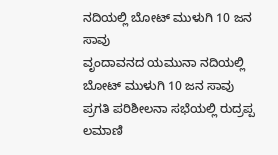ನದಿಯಲ್ಲಿ ಬೋಟ್ ಮುಳುಗಿ 10 ಜನ ಸಾವು
ವೃಂದಾವನದ ಯಮುನಾ ನದಿಯಲ್ಲಿ ಬೋಟ್ ಮುಳುಗಿ 10 ಜನ ಸಾವು
ಪ್ರಗತಿ ಪರಿಶೀಲನಾ ಸಭೆಯಲ್ಲಿ ರುದ್ರಪ್ಪ ಲಮಾಣಿ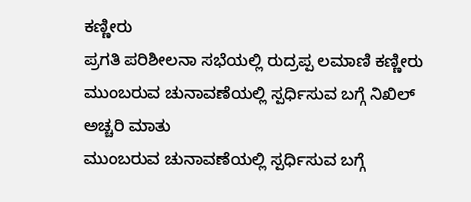ಕಣ್ಣೀರು
ಪ್ರಗತಿ ಪರಿಶೀಲನಾ ಸಭೆಯಲ್ಲಿ ರುದ್ರಪ್ಪ ಲಮಾಣಿ ಕಣ್ಣೀರು
ಮುಂಬರುವ ಚುನಾವಣೆಯಲ್ಲಿ ಸ್ಪರ್ಧಿಸುವ ಬಗ್ಗೆ ನಿಖಿಲ್ ಅಚ್ಚರಿ ಮಾತು
ಮುಂಬರುವ ಚುನಾವಣೆಯಲ್ಲಿ ಸ್ಪರ್ಧಿಸುವ ಬಗ್ಗೆ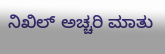ನಿಖಿಲ್ ಅಚ್ಚರಿ ಮಾತು